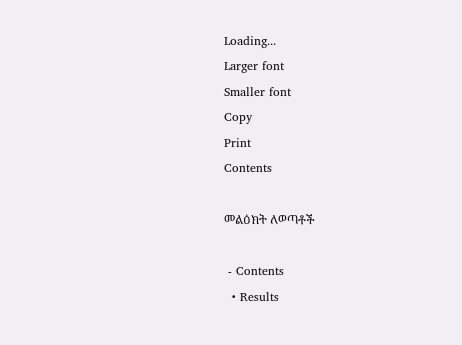Loading...
Larger font
Smaller font
Copy
Print
Contents

መልዕክት ለወጣቶች

 - Contents
  • Results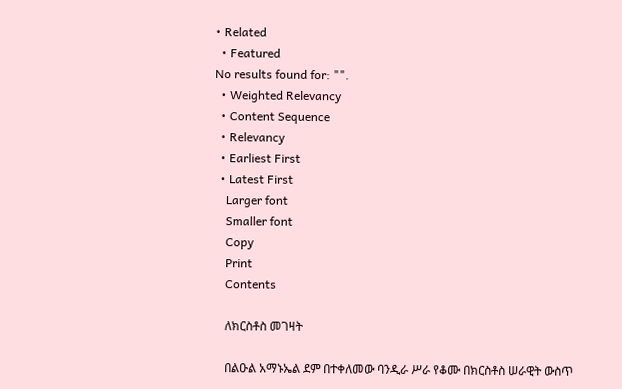• Related
  • Featured
No results found for: "".
  • Weighted Relevancy
  • Content Sequence
  • Relevancy
  • Earliest First
  • Latest First
    Larger font
    Smaller font
    Copy
    Print
    Contents

    ለክርስቶስ መገዛት

    በልዑል አማኑኤል ደም በተቀለመው ባንዲራ ሥራ የቆሙ በክርስቶስ ሠራዊት ውስጥ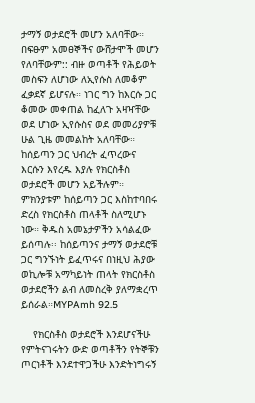ታማኝ ወታደሮች መሆን አለባቸው። በፍፁም አመፀኞችና ውሸታሞች መሆን የለባቸውም:: ብዙ ወጣቶች የሕይወት መስፍን ለሆነው ለኢየሱስ ለመቆም ፈቃደኛ ይሆናሉ። ነገር ግን ከእርሱ ጋር ቆመው መቀጠል ከፈለጉ አዛዣቸው ወደ ሆነው ኢየሱስና ወደ መመሪያዎቹ ሁል ጊዜ መመልከት አለባቸው። ከሰይጣን ጋር ህብረት ፈጥረውና እርሱን እየረዱ እያሉ የክርስቶስ ወታደሮች መሆን አይችሉም። ምክንያቱም ከሰይጣን ጋር እስከተባበሩ ድረስ የክርስቶስ ጠላቶች ስለሚሆኑ ነው። ቅዱስ አመኔታዎችን አሳልፈው ይሰጣሉ፡፡ ከሰይጣንና ታማኝ ወታደሮቹ ጋር ግንኙነት ይፈጥሩና በነዚህ ሕያው ወኪሎቹ አማካይነት ጠላት የክርስቶስ ወታደሮችን ልብ ለመስረቅ ያለማቋረጥ ይሰራል።MYPAmh 92.5

    የክርስቶስ ወታደሮች እንደሆናችሁ የምትናገሩትን ውድ ወጣቶችን የትኞቹን ጦርነቶች እንደተዋጋችሁ እንድትነግሩኝ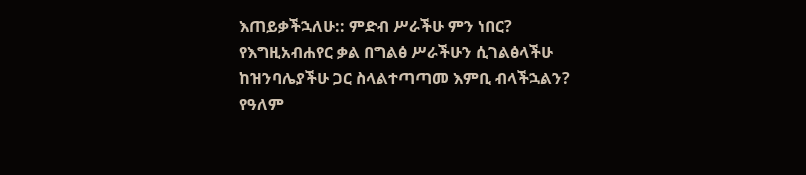እጠይቃችኋለሁ:: ምድብ ሥራችሁ ምን ነበር? የእግዚአብሐየር ቃል በግልፅ ሥራችሁን ሲገልፅላችሁ ከዝንባሌያችሁ ጋር ስላልተጣጣመ እምቢ ብላችኋልን? የዓለም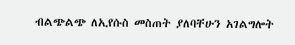ብልጭልጭ ለኢየሱስ መስጠት ያለባቸሁን አገልግሎት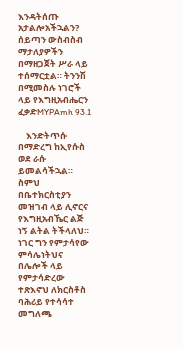እንዳትሰጡ አታልሎአችኋልን? ሰይጣን ውስብስብ ማታለያዎችን በማዘጋጀት ሥራ ላይ ተሰማርቷል። ትንንሽ በሚመስሉ ነገሮች ላይ የእግዚአብሔርን ፈቃድMYPAmh 93.1

    እንድትጥሱ በማድረግ ከኢየሱስ ወደ ራሱ ይመልሳችኋል። ስምህ በቤተክርስቲያን መዝገብ ላይ ሊኖርና የእግዚአብኼር ልጅ ነኝ ልትል ትችላለህ። ነገር ግን የምታሳየው ምሳሌነትህና በሌሎች ላይ የምታሳድረው ተጽእኖህ ለክርስቶስ ባሕሪይ የተሳሳተ መግለጫ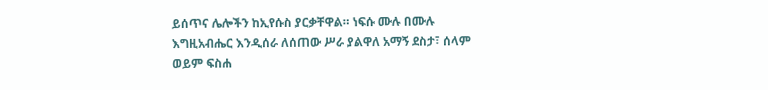ይሰጥና ሌሎችን ከኢየሱስ ያርቃቸዋል። ነፍሱ ሙሉ በሙሉ እግዚአብሔር እንዲሰራ ለሰጠው ሥራ ያልዋለ አማኝ ደስታ፣ ሰላም ወይም ፍስሐ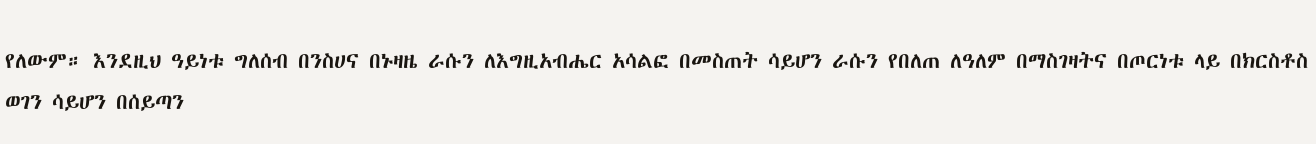የለውም። እንደዚህ ዓይነቱ ግለሰብ በንስሀና በኑዛዜ ራሱን ለእግዚአብሔር አሳልፎ በመስጠት ሳይሆን ራሱን የበለጠ ለዓለም በማስገዛትና በጦርነቱ ላይ በክርስቶስ ወገን ሳይሆን በሰይጣን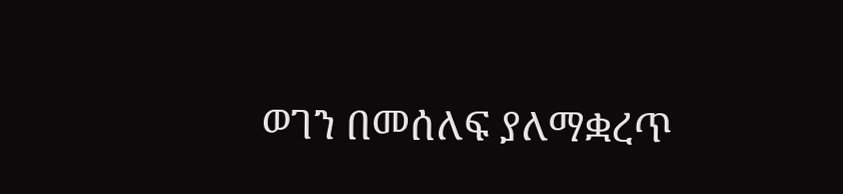ወገን በመሰለፍ ያለማቋረጥ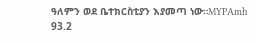ዓለምን ወደ ቤተክርስቲያን እያመጣ ነው።MYPAmh 93.2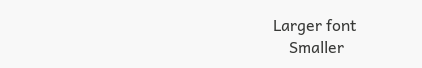Larger font
    Smaller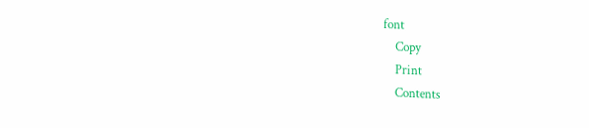font
    Copy
    Print
    Contents